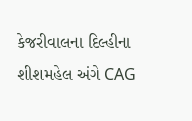કેજરીવાલના દિલ્હીના શીશમહેલ અંગે CAG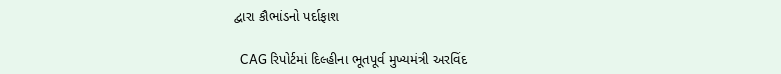દ્વારા કૌભાંડનો પર્દાફાશ

  CAG રિપોર્ટમાં દિલ્હીના ભૂતપૂર્વ મુખ્યમંત્રી અરવિંદ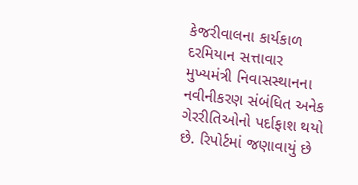કેજરીવાલના કાર્યકાળ દરમિયાન સત્તાવાર મુખ્યમંત્રી નિવાસસ્થાનના નવીનીકરણ સંબંધિત અનેક ગેરરીતિઓનો પર્દાફાશ થયો છે. રિપોર્ટમાં જણાવાયું છે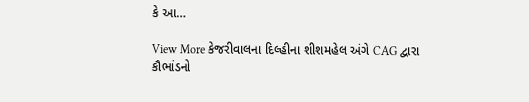કે આ…

View More કેજરીવાલના દિલ્હીના શીશમહેલ અંગે CAG દ્વારા કૌભાંડનો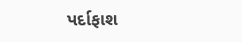પર્દાફાશ